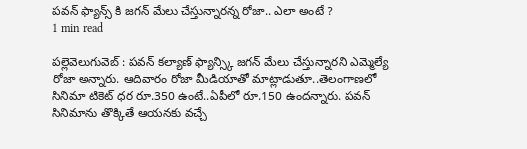పవన్ ఫ్యాన్స్ కి జగన్ మేలు చేస్తున్నారన్న రోజా.. ఎలా అంటే ?
1 min read

పల్లెవెలుగువెబ్ : పవన్ కల్యాణ్ ఫ్యాన్స్కి జగన్ మేలు చేస్తున్నారని ఎమ్మెల్యే రోజా అన్నారు. ఆదివారం రోజా మీడియాతో మాట్లాడుతూ..తెలంగాణలో సినిమా టికెట్ ధర రూ.350 ఉంటే..ఏపీలో రూ.150 ఉందన్నారు. పవన్ సినిమాను తొక్కితే ఆయనకు వచ్చే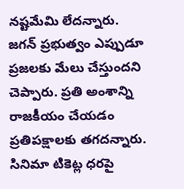నష్టమేమి లేదన్నారు. జగన్ ప్రభుత్వం ఎప్పుడూ ప్రజలకు మేలు చేస్తుందని చెప్పారు. ప్రతి అంశాన్ని రాజకీయం చేయడం ప్రతిపక్షాలకు తగదన్నారు. సినిమా టికెట్ల ధరపై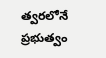త్వరలోనే ప్రభుత్వం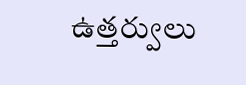ఉత్తర్వులు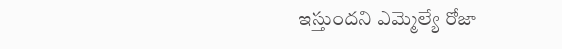ఇస్తుందని ఎమ్మెల్యే రోజా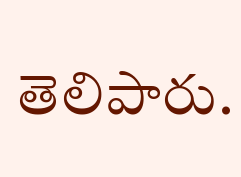తెలిపారు.